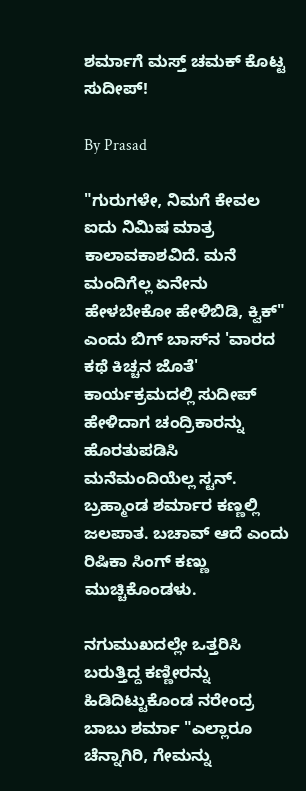ಶರ್ಮಾಗೆ ಮಸ್ತ್ ಚಮಕ್ ಕೊಟ್ಟ ಸುದೀಪ್!

By Prasad

"ಗುರುಗಳೇ, ನಿಮಗೆ ಕೇವಲ ಐದು ನಿಮಿಷ ಮಾತ್ರ ಕಾಲಾವಕಾಶವಿದೆ. ಮನೆ ಮಂದಿಗೆಲ್ಲ ಏನೇನು ಹೇಳಬೇಕೋ ಹೇಳಿಬಿಡಿ, ಕ್ವಿಕ್" ಎಂದು ಬಿಗ್ ಬಾಸ್‌ನ 'ವಾರದ ಕಥೆ ಕಿಚ್ಚನ ಜೊತೆ' ಕಾರ್ಯಕ್ರಮದಲ್ಲಿ ಸುದೀಪ್ ಹೇಳಿದಾಗ ಚಂದ್ರಿಕಾರನ್ನು ಹೊರತುಪಡಿಸಿ ಮನೆಮಂದಿಯೆಲ್ಲ ಸ್ಟನ್. ಬ್ರಹ್ಮಾಂಡ ಶರ್ಮಾರ ಕಣ್ಣಲ್ಲಿ ಜಲಪಾತ. ಬಚಾವ್ ಆದೆ ಎಂದು ರಿಷಿಕಾ ಸಿಂಗ್ ಕಣ್ಣು ಮುಚ್ಚಿಕೊಂಡಳು.

ನಗುಮುಖದಲ್ಲೇ ಒತ್ತರಿಸಿ ಬರುತ್ತಿದ್ದ ಕಣ್ಣೀರನ್ನು ಹಿಡಿದಿಟ್ಟುಕೊಂಡ ನರೇಂದ್ರ ಬಾಬು ಶರ್ಮಾ "ಎಲ್ಲಾರೂ ಚೆನ್ನಾಗಿರಿ, ಗೇಮನ್ನು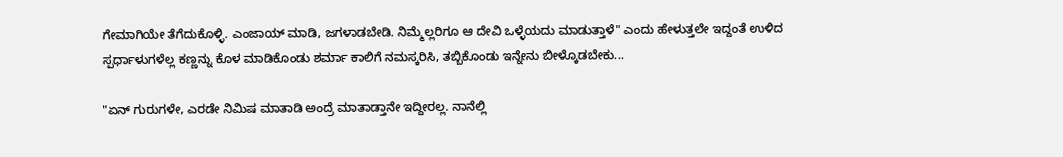ಗೇಮಾಗಿಯೇ ತೆಗೆದುಕೊಳ್ಳಿ. ಎಂಜಾಯ್ ಮಾಡಿ, ಜಗಳಾಡಬೇಡಿ. ನಿಮ್ಮೆಲ್ಲರಿಗೂ ಆ ದೇವಿ ಒಳ್ಳೆಯದು ಮಾಡುತ್ತಾಳೆ" ಎಂದು ಹೇಳುತ್ತಲೇ ಇದ್ದಂತೆ ಉಳಿದ ಸ್ಪರ್ಧಾಳುಗಳೆಲ್ಲ ಕಣ್ಣನ್ನು ಕೊಳ ಮಾಡಿಕೊಂಡು ಶರ್ಮಾ ಕಾಲಿಗೆ ನಮಸ್ಕರಿಸಿ, ತಬ್ಬಿಕೊಂಡು ಇನ್ನೇನು ಬೀಳ್ಕೊಡಬೇಕು...

"ಏನ್ ಗುರುಗಳೇ, ಎರಡೇ ನಿಮಿಷ ಮಾತಾಡಿ ಅಂದ್ರೆ ಮಾತಾಡ್ತಾನೇ ಇದ್ದೀರಲ್ಲ. ನಾನೆಲ್ಲಿ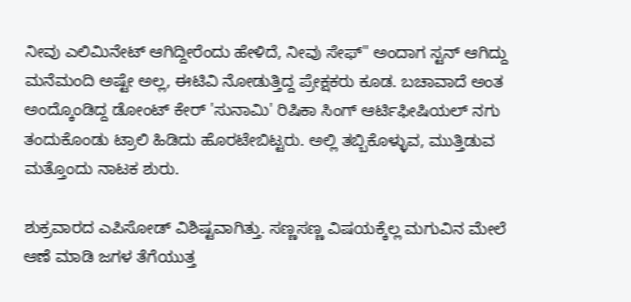ನೀವು ಎಲಿಮಿನೇಟ್ ಆಗಿದ್ದೀರೆಂದು ಹೇಳಿದೆ, ನೀವು ಸೇಫ್" ಅಂದಾಗ ಸ್ಟನ್ ಆಗಿದ್ದು ಮನೆಮಂದಿ ಅಷ್ಟೇ ಅಲ್ಲ, ಈಟಿವಿ ನೋಡುತ್ತಿದ್ದ ಪ್ರೇಕ್ಷಕರು ಕೂಡ. ಬಚಾವಾದೆ ಅಂತ ಅಂದ್ಕೊಂಡಿದ್ದ ಡೋಂಟ್ ಕೇರ್ 'ಸುನಾಮಿ' ರಿಷಿಕಾ ಸಿಂಗ್ ಆರ್ಟಿಫೀಷಿಯಲ್ ನಗು ತಂದುಕೊಂಡು ಟ್ರಾಲಿ ಹಿಡಿದು ಹೊರಟೇಬಿಟ್ಟರು. ಅಲ್ಲಿ ತಬ್ಬಿಕೊಳ್ಳುವ, ಮುತ್ತಿಡುವ ಮತ್ತೊಂದು ನಾಟಕ ಶುರು.

ಶುಕ್ರವಾರದ ಎಪಿಸೋಡ್ ವಿಶಿಷ್ಟವಾಗಿತ್ತು. ಸಣ್ಣಸಣ್ಣ ವಿಷಯಕ್ಕೆಲ್ಲ ಮಗುವಿನ ಮೇಲೆ ಆಣೆ ಮಾಡಿ ಜಗಳ ತೆಗೆಯುತ್ತ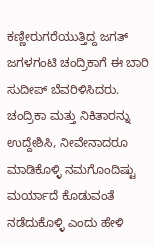ಕಣ್ಣೀರುಗರೆಯುತ್ತಿದ್ದ ಜಗತ್ ಜಗಳಗಂಟಿ ಚಂದ್ರಿಕಾಗೆ ಈ ಬಾರಿ ಸುದೀಪ್ ಬೆವರಿಳಿಸಿದರು. ಚಂದ್ರಿಕಾ ಮತ್ತು ನಿಕಿತಾರನ್ನು ಉದ್ದೇಶಿಸಿ, ನೀವೇನಾದರೂ ಮಾಡಿಕೊಳ್ಳಿ ನಮಗೊಂದಿಷ್ಟು ಮರ್ಯಾದೆ ಕೊಡುವಂತೆ ನಡೆದುಕೊಳ್ಳಿ ಎಂದು ಹೇಳಿ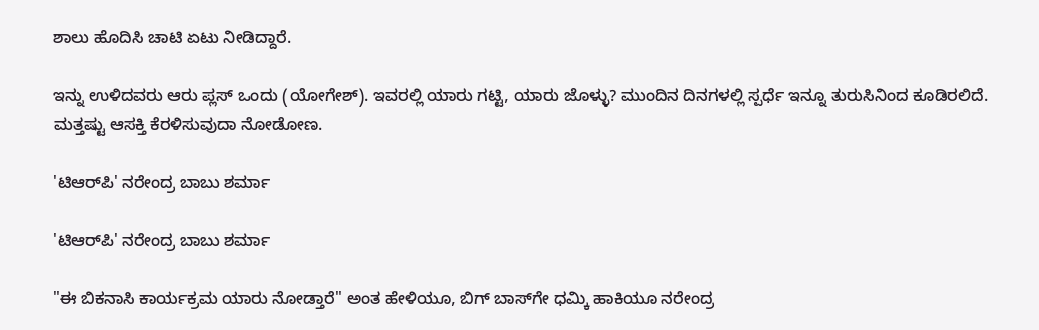ಶಾಲು ಹೊದಿಸಿ ಚಾಟಿ ಏಟು ನೀಡಿದ್ದಾರೆ.

ಇನ್ನು ಉಳಿದವರು ಆರು ಪ್ಲಸ್ ಒಂದು (ಯೋಗೇಶ್). ಇವರಲ್ಲಿ ಯಾರು ಗಟ್ಟಿ, ಯಾರು ಜೊಳ್ಳು? ಮುಂದಿನ ದಿನಗಳಲ್ಲಿ ಸ್ಪರ್ಧೆ ಇನ್ನೂ ತುರುಸಿನಿಂದ ಕೂಡಿರಲಿದೆ. ಮತ್ತಷ್ಟು ಆಸಕ್ತಿ ಕೆರಳಿಸುವುದಾ ನೋಡೋಣ.

'ಟಿಆರ್‌ಪಿ' ನರೇಂದ್ರ ಬಾಬು ಶರ್ಮಾ

'ಟಿಆರ್‌ಪಿ' ನರೇಂದ್ರ ಬಾಬು ಶರ್ಮಾ

"ಈ ಬಿಕನಾಸಿ ಕಾರ್ಯಕ್ರಮ ಯಾರು ನೋಡ್ತಾರೆ" ಅಂತ ಹೇಳಿಯೂ, ಬಿಗ್ ಬಾಸ್‌ಗೇ ಧಮ್ಕಿ ಹಾಕಿಯೂ ನರೇಂದ್ರ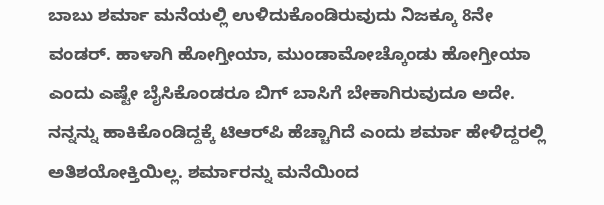ಬಾಬು ಶರ್ಮಾ ಮನೆಯಲ್ಲಿ ಉಳಿದುಕೊಂಡಿರುವುದು ನಿಜಕ್ಕೂ 8ನೇ ವಂಡರ್. ಹಾಳಾಗಿ ಹೋಗ್ತೀಯಾ, ಮುಂಡಾಮೋಚ್ಕೊಂಡು ಹೋಗ್ತೀಯಾ ಎಂದು ಎಷ್ಟೇ ಬೈಸಿಕೊಂಡರೂ ಬಿಗ್ ಬಾಸಿಗೆ ಬೇಕಾಗಿರುವುದೂ ಅದೇ. ನನ್ನನ್ನು ಹಾಕಿಕೊಂಡಿದ್ದಕ್ಕೆ ಟಿಆರ್‌ಪಿ ಹೆಚ್ಚಾಗಿದೆ ಎಂದು ಶರ್ಮಾ ಹೇಳಿದ್ದರಲ್ಲಿ ಅತಿಶಯೋಕ್ತಿಯಿಲ್ಲ. ಶರ್ಮಾರನ್ನು ಮನೆಯಿಂದ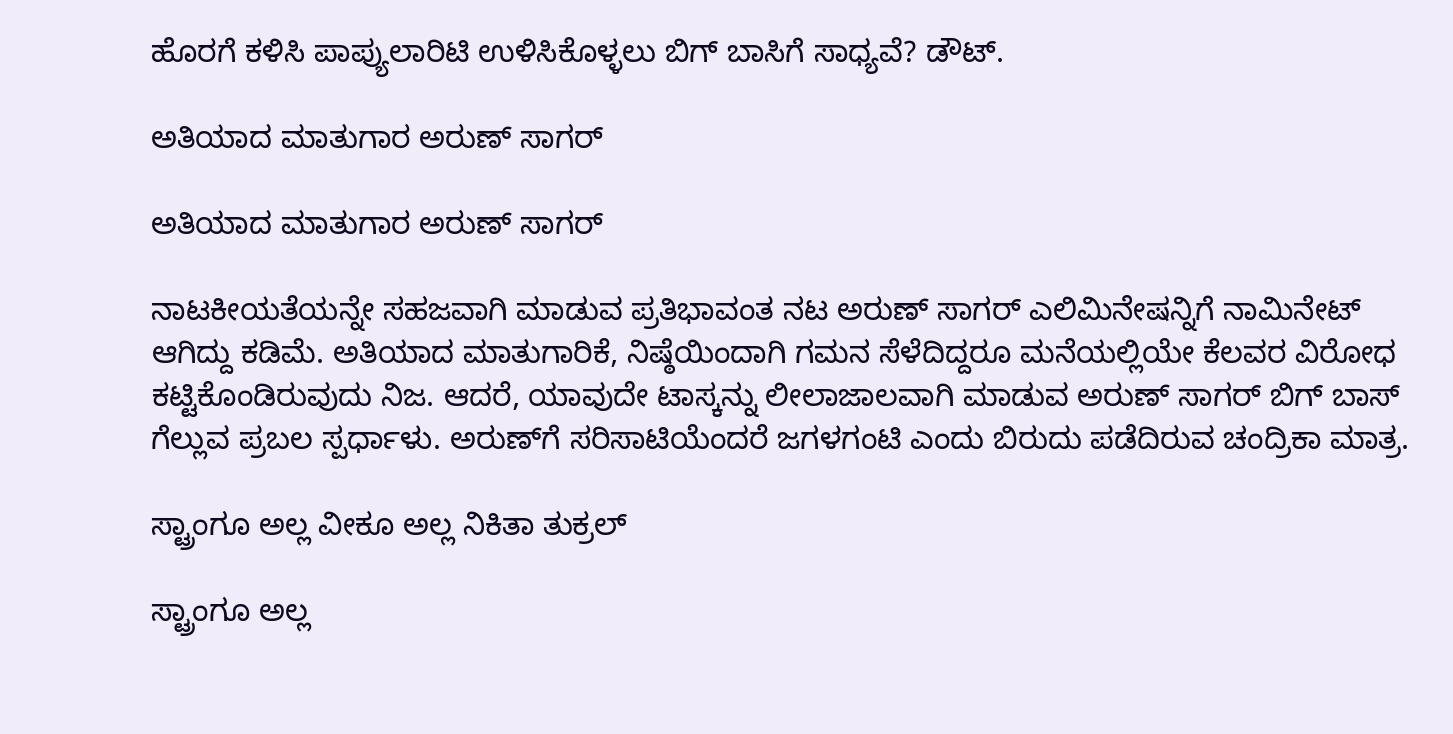ಹೊರಗೆ ಕಳಿಸಿ ಪಾಪ್ಯುಲಾರಿಟಿ ಉಳಿಸಿಕೊಳ್ಳಲು ಬಿಗ್ ಬಾಸಿಗೆ ಸಾಧ್ಯವೆ? ಡೌಟ್.

ಅತಿಯಾದ ಮಾತುಗಾರ ಅರುಣ್ ಸಾಗರ್

ಅತಿಯಾದ ಮಾತುಗಾರ ಅರುಣ್ ಸಾಗರ್

ನಾಟಕೀಯತೆಯನ್ನೇ ಸಹಜವಾಗಿ ಮಾಡುವ ಪ್ರತಿಭಾವಂತ ನಟ ಅರುಣ್ ಸಾಗರ್ ಎಲಿಮಿನೇಷನ್ನಿಗೆ ನಾಮಿನೇಟ್ ಆಗಿದ್ದು ಕಡಿಮೆ. ಅತಿಯಾದ ಮಾತುಗಾರಿಕೆ, ನಿಷ್ಠೆಯಿಂದಾಗಿ ಗಮನ ಸೆಳೆದಿದ್ದರೂ ಮನೆಯಲ್ಲಿಯೇ ಕೆಲವರ ವಿರೋಧ ಕಟ್ಟಿಕೊಂಡಿರುವುದು ನಿಜ. ಆದರೆ, ಯಾವುದೇ ಟಾಸ್ಕನ್ನು ಲೀಲಾಜಾಲವಾಗಿ ಮಾಡುವ ಅರುಣ್ ಸಾಗರ್ ಬಿಗ್ ಬಾಸ್ ಗೆಲ್ಲುವ ಪ್ರಬಲ ಸ್ಪರ್ಧಾಳು. ಅರುಣ್‌ಗೆ ಸರಿಸಾಟಿಯೆಂದರೆ ಜಗಳಗಂಟಿ ಎಂದು ಬಿರುದು ಪಡೆದಿರುವ ಚಂದ್ರಿಕಾ ಮಾತ್ರ.

ಸ್ಟ್ರಾಂಗೂ ಅಲ್ಲ ವೀಕೂ ಅಲ್ಲ ನಿಕಿತಾ ತುಕ್ರಲ್

ಸ್ಟ್ರಾಂಗೂ ಅಲ್ಲ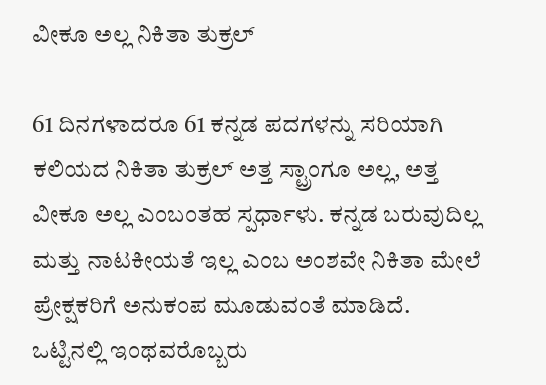ವೀಕೂ ಅಲ್ಲ ನಿಕಿತಾ ತುಕ್ರಲ್

61 ದಿನಗಳಾದರೂ 61 ಕನ್ನಡ ಪದಗಳನ್ನು ಸರಿಯಾಗಿ ಕಲಿಯದ ನಿಕಿತಾ ತುಕ್ರಲ್ ಅತ್ತ ಸ್ಟ್ರಾಂಗೂ ಅಲ್ಲ, ಅತ್ತ ವೀಕೂ ಅಲ್ಲ ಎಂಬಂತಹ ಸ್ಪರ್ಧಾಳು. ಕನ್ನಡ ಬರುವುದಿಲ್ಲ ಮತ್ತು ನಾಟಕೀಯತೆ ಇಲ್ಲ ಎಂಬ ಅಂಶವೇ ನಿಕಿತಾ ಮೇಲೆ ಪ್ರೇಕ್ಷಕರಿಗೆ ಅನುಕಂಪ ಮೂಡುವಂತೆ ಮಾಡಿದೆ. ಒಟ್ಟಿನಲ್ಲಿ ಇಂಥವರೊಬ್ಬರು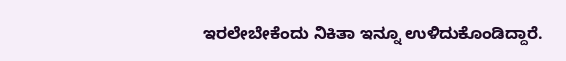ಇರಲೇಬೇಕೆಂದು ನಿಕಿತಾ ಇನ್ನೂ ಉಳಿದುಕೊಂಡಿದ್ದಾರೆ.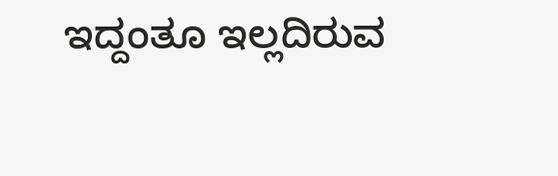ಇದ್ದಂತೂ ಇಲ್ಲದಿರುವ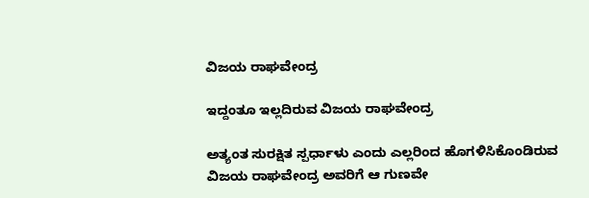ವಿಜಯ ರಾಘವೇಂದ್ರ

ಇದ್ದಂತೂ ಇಲ್ಲದಿರುವ ವಿಜಯ ರಾಘವೇಂದ್ರ

ಅತ್ಯಂತ ಸುರಕ್ಷಿತ ಸ್ಪರ್ಧಾಳು ಎಂದು ಎಲ್ಲರಿಂದ ಹೊಗಳಿಸಿಕೊಂಡಿರುವ ವಿಜಯ ರಾಘವೇಂದ್ರ ಅವರಿಗೆ ಆ ಗುಣವೇ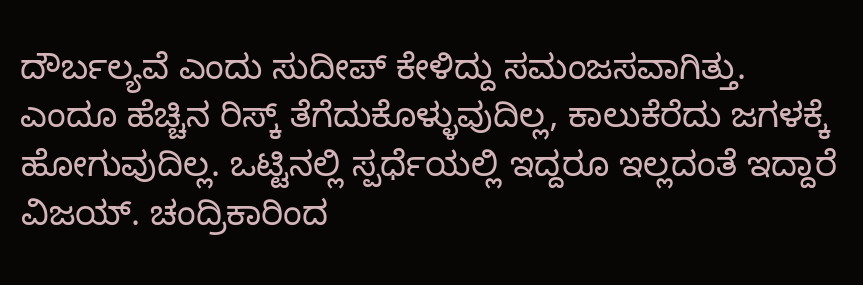ದೌರ್ಬಲ್ಯವೆ ಎಂದು ಸುದೀಪ್ ಕೇಳಿದ್ದು ಸಮಂಜಸವಾಗಿತ್ತು. ಎಂದೂ ಹೆಚ್ಚಿನ ರಿಸ್ಕ್ ತೆಗೆದುಕೊಳ್ಳುವುದಿಲ್ಲ, ಕಾಲುಕೆರೆದು ಜಗಳಕ್ಕೆ ಹೋಗುವುದಿಲ್ಲ. ಒಟ್ಟಿನಲ್ಲಿ ಸ್ಪರ್ಧೆಯಲ್ಲಿ ಇದ್ದರೂ ಇಲ್ಲದಂತೆ ಇದ್ದಾರೆ ವಿಜಯ್. ಚಂದ್ರಿಕಾರಿಂದ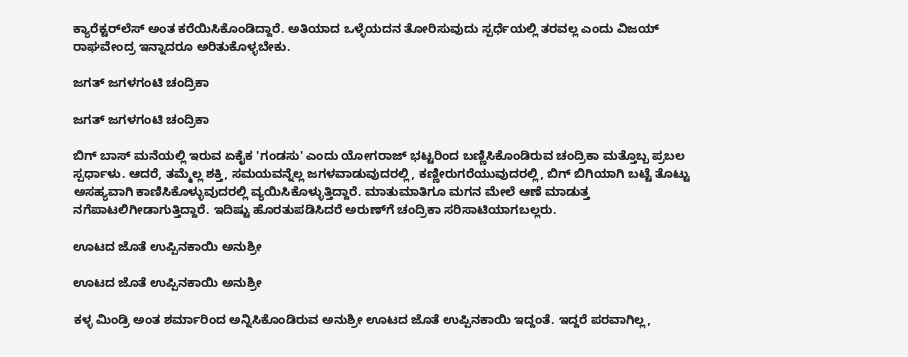ಕ್ಯಾರೆಕ್ಟರ್‌ಲೆಸ್ ಅಂತ ಕರೆಯಿಸಿಕೊಂಡಿದ್ದಾರೆ. ಅತಿಯಾದ ಒಳ್ಳೆಯದನ ತೋರಿಸುವುದು ಸ್ಪರ್ಧೆಯಲ್ಲಿ ತರವಲ್ಲ ಎಂದು ವಿಜಯ್ ರಾಘವೇಂದ್ರ ಇನ್ನಾದರೂ ಅರಿತುಕೊಳ್ಳಬೇಕು.

ಜಗತ್ ಜಗಳಗಂಟಿ ಚಂದ್ರಿಕಾ

ಜಗತ್ ಜಗಳಗಂಟಿ ಚಂದ್ರಿಕಾ

ಬಿಗ್ ಬಾಸ್ ಮನೆಯಲ್ಲಿ ಇರುವ ಏಕೈಕ 'ಗಂಡಸು' ಎಂದು ಯೋಗರಾಜ್ ಭಟ್ಟರಿಂದ ಬಣ್ಣಿಸಿಕೊಂಡಿರುವ ಚಂದ್ರಿಕಾ ಮತ್ತೊಬ್ಬ ಪ್ರಬಲ ಸ್ಪರ್ಧಾಳು. ಆದರೆ, ತಮ್ಮೆಲ್ಲ ಶಕ್ತಿ, ಸಮಯವನ್ನೆಲ್ಲ ಜಗಳವಾಡುವುದರಲ್ಲಿ, ಕಣ್ಣೀರುಗರೆಯುವುದರಲ್ಲಿ, ಬಿಗ್ ಬಿಗಿಯಾಗಿ ಬಟ್ಟೆ ತೊಟ್ಟು ಅಸಹ್ಯವಾಗಿ ಕಾಣಿಸಿಕೊಳ್ಳುವುದರಲ್ಲಿ ವ್ಯಯಿಸಿಕೊಳ್ಳುತ್ತಿದ್ದಾರೆ. ಮಾತುಮಾತಿಗೂ ಮಗನ ಮೇಲೆ ಆಣೆ ಮಾಡುತ್ತ ನಗೆಪಾಟಲಿಗೀಡಾಗುತ್ತಿದ್ದಾರೆ. ಇದಿಷ್ಟು ಹೊರತುಪಡಿಸಿದರೆ ಅರುಣ್‌ಗೆ ಚಂದ್ರಿಕಾ ಸರಿಸಾಟಿಯಾಗಬಲ್ಲರು.

ಊಟದ ಜೊತೆ ಉಪ್ಪಿನಕಾಯಿ ಅನುಶ್ರೀ

ಊಟದ ಜೊತೆ ಉಪ್ಪಿನಕಾಯಿ ಅನುಶ್ರೀ

ಕಳ್ಳ ಮಿಂಡ್ರಿ ಅಂತ ಶರ್ಮಾರಿಂದ ಅನ್ನಿಸಿಕೊಂಡಿರುವ ಅನುಶ್ರೀ ಊಟದ ಜೊತೆ ಉಪ್ಪಿನಕಾಯಿ ಇದ್ದಂತೆ. ಇದ್ದರೆ ಪರವಾಗಿಲ್ಲ,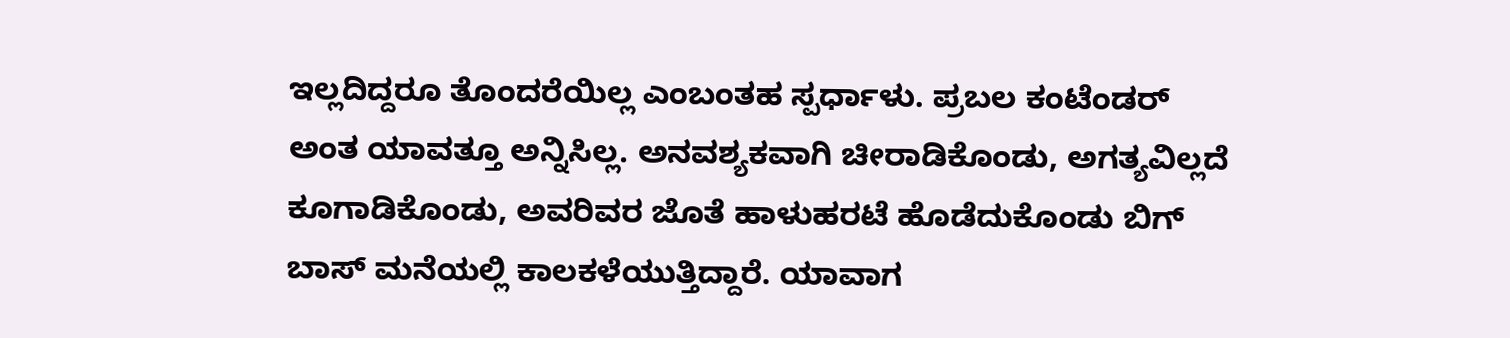ಇಲ್ಲದಿದ್ದರೂ ತೊಂದರೆಯಿಲ್ಲ ಎಂಬಂತಹ ಸ್ಪರ್ಧಾಳು. ಪ್ರಬಲ ಕಂಟೆಂಡರ್ ಅಂತ ಯಾವತ್ತೂ ಅನ್ನಿಸಿಲ್ಲ. ಅನವಶ್ಯಕವಾಗಿ ಚೀರಾಡಿಕೊಂಡು, ಅಗತ್ಯವಿಲ್ಲದೆ ಕೂಗಾಡಿಕೊಂಡು, ಅವರಿವರ ಜೊತೆ ಹಾಳುಹರಟೆ ಹೊಡೆದುಕೊಂಡು ಬಿಗ್ ಬಾಸ್ ಮನೆಯಲ್ಲಿ ಕಾಲಕಳೆಯುತ್ತಿದ್ದಾರೆ. ಯಾವಾಗ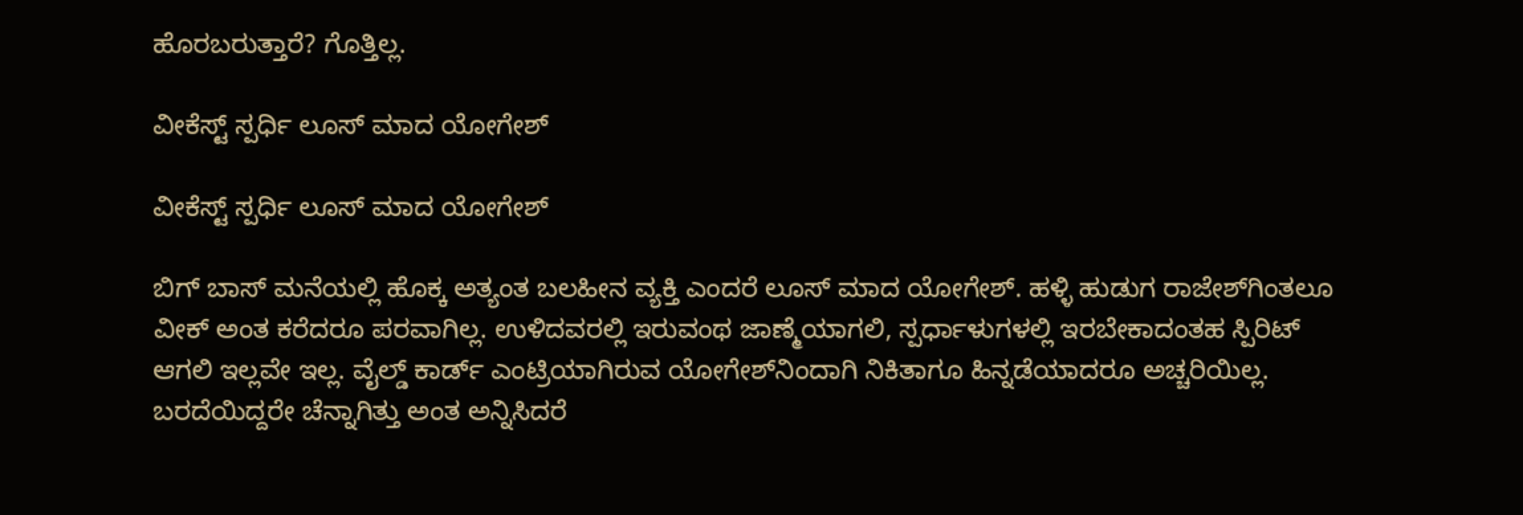ಹೊರಬರುತ್ತಾರೆ? ಗೊತ್ತಿಲ್ಲ.

ವೀಕೆಸ್ಟ್ ಸ್ಪರ್ಧಿ ಲೂಸ್ ಮಾದ ಯೋಗೇಶ್

ವೀಕೆಸ್ಟ್ ಸ್ಪರ್ಧಿ ಲೂಸ್ ಮಾದ ಯೋಗೇಶ್

ಬಿಗ್ ಬಾಸ್ ಮನೆಯಲ್ಲಿ ಹೊಕ್ಕ ಅತ್ಯಂತ ಬಲಹೀನ ವ್ಯಕ್ತಿ ಎಂದರೆ ಲೂಸ್ ಮಾದ ಯೋಗೇಶ್. ಹಳ್ಳಿ ಹುಡುಗ ರಾಜೇಶ್‌ಗಿಂತಲೂ ವೀಕ್ ಅಂತ ಕರೆದರೂ ಪರವಾಗಿಲ್ಲ. ಉಳಿದವರಲ್ಲಿ ಇರುವಂಥ ಜಾಣ್ಮೆಯಾಗಲಿ, ಸ್ಪರ್ಧಾಳುಗಳಲ್ಲಿ ಇರಬೇಕಾದಂತಹ ಸ್ಪಿರಿಟ್ ಆಗಲಿ ಇಲ್ಲವೇ ಇಲ್ಲ. ವೈಲ್ಡ್ ಕಾರ್ಡ್ ಎಂಟ್ರಿಯಾಗಿರುವ ಯೋಗೇಶ್‌ನಿಂದಾಗಿ ನಿಕಿತಾಗೂ ಹಿನ್ನಡೆಯಾದರೂ ಅಚ್ಚರಿಯಿಲ್ಲ. ಬರದೆಯಿದ್ದರೇ ಚೆನ್ನಾಗಿತ್ತು ಅಂತ ಅನ್ನಿಸಿದರೆ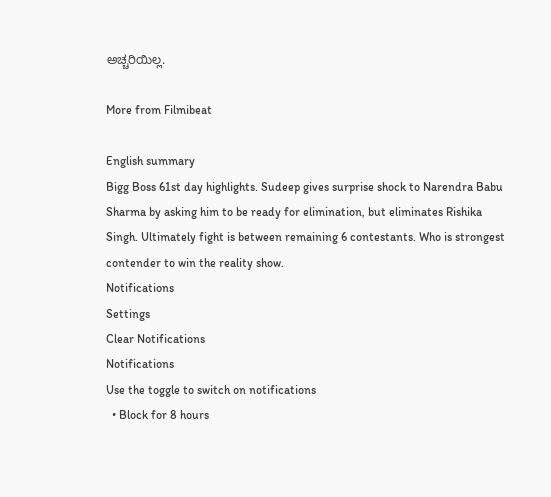ಅಚ್ಚರಿಯಿಲ್ಲ.

More from Filmibeat

English summary
Bigg Boss 61st day highlights. Sudeep gives surprise shock to Narendra Babu Sharma by asking him to be ready for elimination, but eliminates Rishika Singh. Ultimately fight is between remaining 6 contestants. Who is strongest contender to win the reality show.
Notifications
Settings
Clear Notifications
Notifications
Use the toggle to switch on notifications
  • Block for 8 hours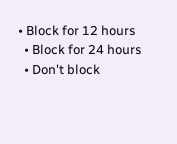• Block for 12 hours
  • Block for 24 hours
  • Don't block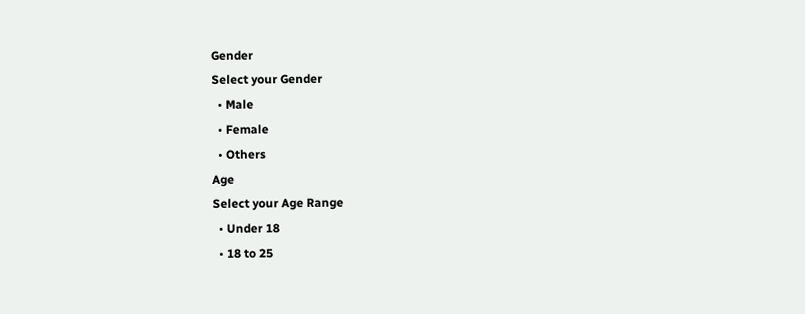Gender
Select your Gender
  • Male
  • Female
  • Others
Age
Select your Age Range
  • Under 18
  • 18 to 25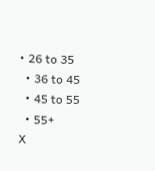• 26 to 35
  • 36 to 45
  • 45 to 55
  • 55+
X